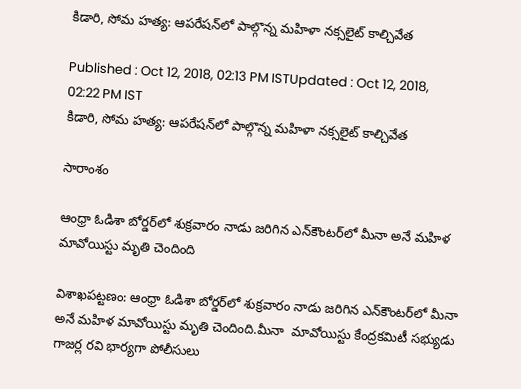కిడారి, సోమ హత్య: ఆపరేషన్‌లో పాల్గొన్న మహిళా నక్సలైట్ కాల్చివేత

Published : Oct 12, 2018, 02:13 PM ISTUpdated : Oct 12, 2018, 02:22 PM IST
కిడారి, సోమ హత్య: ఆపరేషన్‌లో పాల్గొన్న మహిళా నక్సలైట్ కాల్చివేత

సారాంశం

ఆంధ్రా ఓడిశా బోర్డర్‌లో శుక్రవారం నాడు జరిగిన ఎన్‌కౌంటర్‌లో మీనా అనే మహిళ మావోయిస్టు మృతి చెందింది

విశాఖపట్టణం: ఆంధ్రా ఓడిశా బోర్డర్‌లో శుక్రవారం నాడు జరిగిన ఎన్‌కౌంటర్‌లో మీనా అనే మహిళ మావోయిస్టు మృతి చెందింది.మీనా  మావోయిస్టు కేంద్రకమిటీ సభ్యుడు గాజర్ల రవి భార్యగా పోలీసులు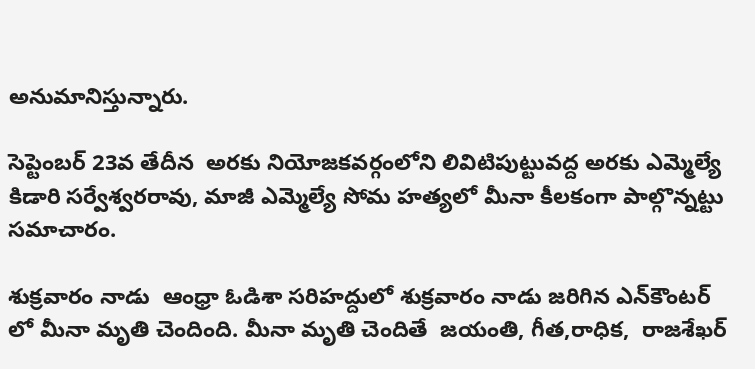అనుమానిస్తున్నారు.

సెప్టెంబర్ 23వ తేదీన  అరకు నియోజకవర్గంలోని లివిటిపుట్టువద్ద అరకు ఎమ్మెల్యే కిడారి సర్వేశ్వరరావు, మాజీ ఎమ్మెల్యే సోమ హత్యలో మీనా కీలకంగా పాల్గొన్నట్టు సమాచారం.

శుక్రవారం నాడు  ఆంధ్రా ఓడిశా సరిహద్దులో శుక్రవారం నాడు జరిగిన ఎన్‌కౌంటర్ లో మీనా మృతి చెందింది. మీనా మృతి చెందితే  జయంతి, గీత,రాధిక,  రాజశేఖర్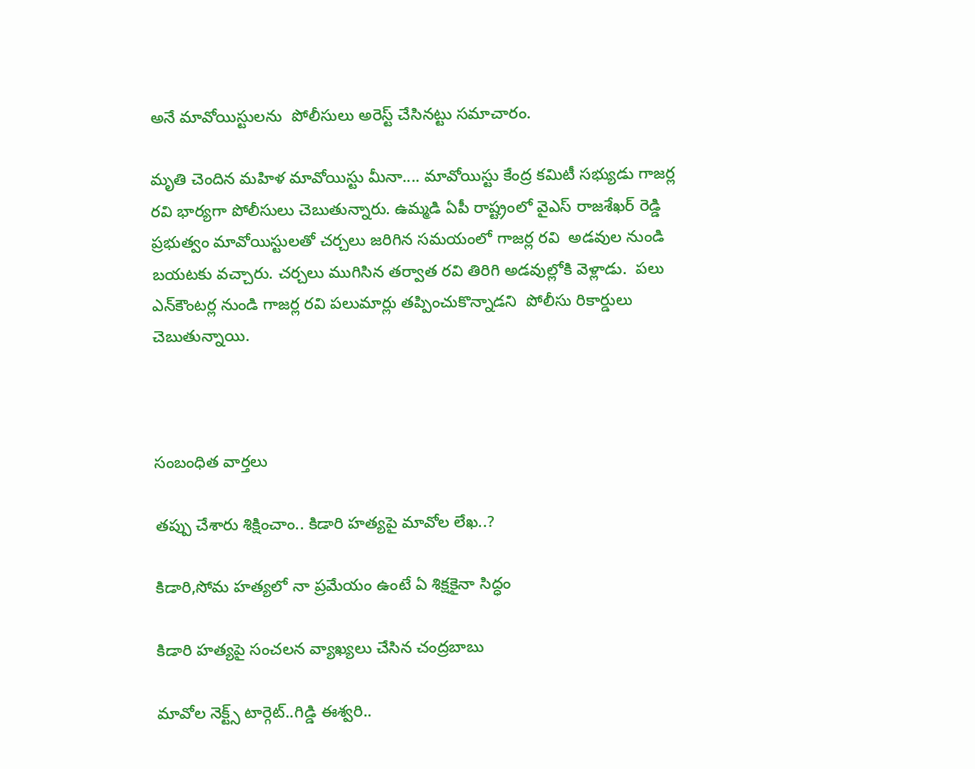అనే మావోయిస్టులను  పోలీసులు అరెస్ట్ చేసినట్టు సమాచారం.

మృతి చెందిన మహిళ మావోయిస్టు మీనా.... మావోయిస్టు కేంద్ర కమిటీ సభ్యుడు గాజర్ల రవి భార్యగా పోలీసులు చెబుతున్నారు. ఉమ్మడి ఏపీ రాష్ట్రంలో వైఎస్ రాజశేఖర్ రెడ్డి ప్రభుత్వం మావోయిస్టులతో చర్చలు జరిగిన సమయంలో గాజర్ల రవి  అడవుల నుండి బయటకు వచ్చారు. చర్చలు ముగిసిన తర్వాత రవి తిరిగి అడవుల్లోకి వెళ్లాడు.  పలు ఎన్‌కౌంటర్ల నుండి గాజర్ల రవి పలుమార్లు తప్పించుకొన్నాడని  పోలీసు రికార్డులు చెబుతున్నాయి.



సంబంధిత వార్తలు

తప్పు చేశారు శిక్షించాం.. కిడారి హత్యపై మావోల లేఖ..?

కిడారి,సోమ హత్యలో నా ప్రమేయం ఉంటే ఏ శిక్షకైనా సిద్ధం

కిడారి హత్యపై సంచలన వ్యాఖ్యలు చేసిన చంద్రబాబు

మావోల నెక్ట్స్ టార్గెట్..గిడ్డి ఈశ్వరి..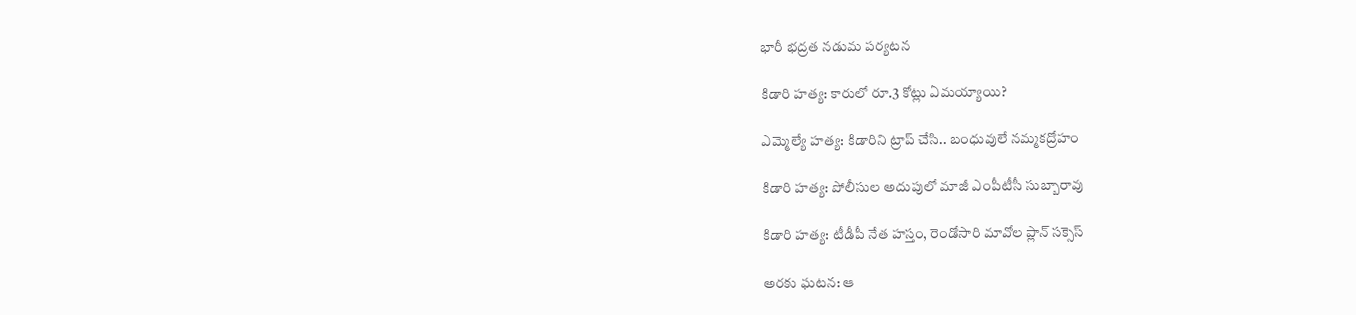భారీ భద్రత నడుమ పర్యటన

కిడారి హత్య: కారులో రూ.3 కోట్లు ఏమయ్యాయి?

ఎమ్మెల్యే హత్య: కిడారిని ట్రాప్ చేసి.. బంధువులే నమ్మకద్రోహం

కిడారి హత్య: పోలీసుల అదుపులో మాజీ ఎంపీటీసీ సుబ్బారావు

కిడారి హత్య: టీడీపీ నేత హస్తం, రెండోసారి మావోల ప్లాన్ సక్సెస్

అరకు ఘటన: ఆ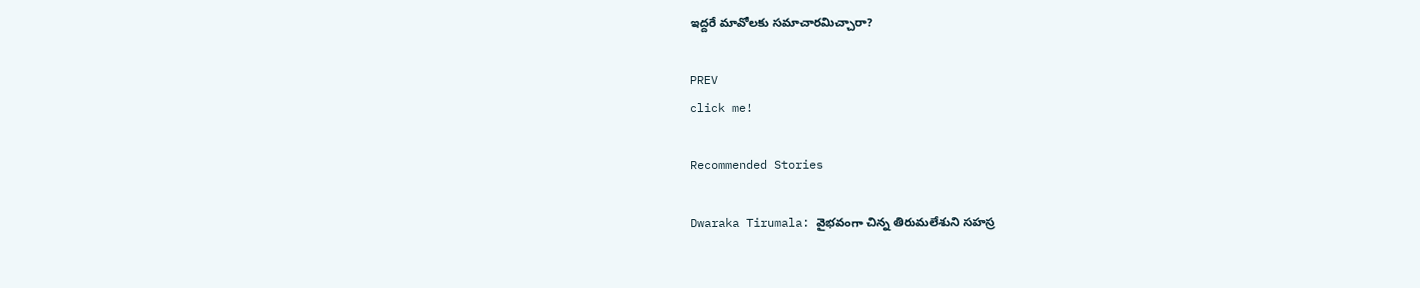ఇద్దరే మావోలకు సమాచారమిచ్చారా?

PREV
click me!

Recommended Stories

Dwaraka Tirumala: వైభవంగా చిన్న తిరుమలేశుని సహస్ర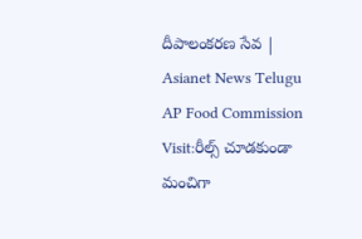దీపాలంకరణ సేవ | Asianet News Telugu
AP Food Commission Visit:రీల్స్ చూడకుండా మంచిగా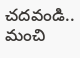చదవండి.. మంచి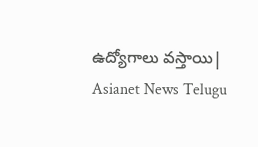ఉద్యోగాలు వస్తాయి| Asianet News Telugu